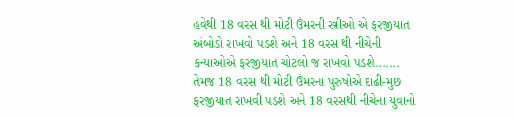હવેથી 18 વરસ થી મોટી ઉંમરની સ્ત્રીઓ એ ફરજીયાત અંબોડો રાખવો પડશે અને 18 વરસ થી નીચેની કન્યાઓએ ફરજીયાત ચોટલો જ રાખવો પડશે....... તેમજ 18 વરસ થી મોટી ઉંમરના પુરુષોએ દાઢી-મુછ ફરજીયાત રાખવી પડશે અને 18 વરસથી નીચેના યુવાનો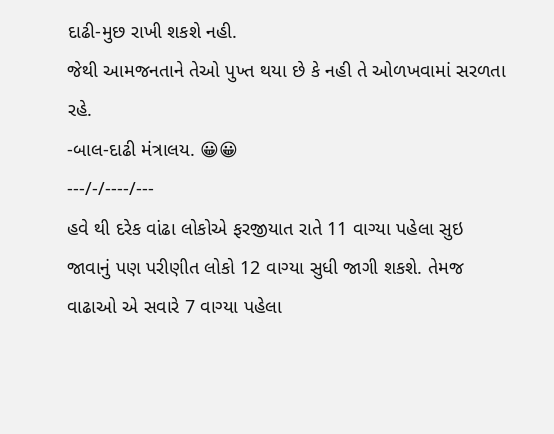દાઢી-મુછ રાખી શકશે નહી.
જેથી આમજનતાને તેઓ પુખ્ત થયા છે કે નહી તે ઓળખવામાં સરળતા રહે.
-બાલ-દાઢી મંત્રાલય. 😀😀
---/-/----/---
હવે થી દરેક વાંઢા લોકોએ ફરજીયાત રાતે 11 વાગ્યા પહેલા સુઇ જાવાનું પણ પરીણીત લોકો 12 વાગ્યા સુધી જાગી શકશે. તેમજ વાઢાઓ એ સવારે 7 વાગ્યા પહેલા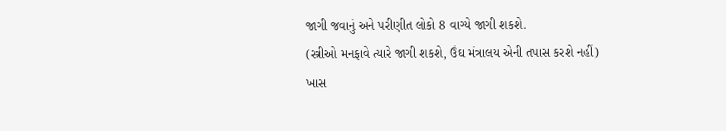જાગી જવાનું અને પરીણીત લોકો 8 વાગ્યે જાગી શકશે.
(સ્ત્રીઓ મનફાવે ત્યારે જાગી શકશે, ઉંઘ મંત્રાલય એની તપાસ કરશે નહીં)
ખાસ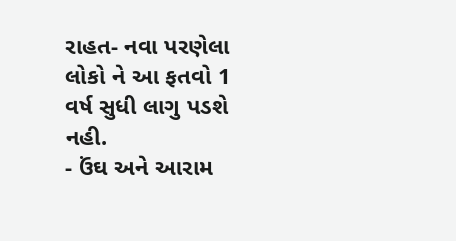રાહત- નવા પરણેલા લોકો ને આ ફતવો 1 વર્ષ સુધી લાગુ પડશે નહી.
- ઉંઘ અને આરામ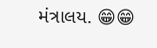મંત્રાલય. 😁😁